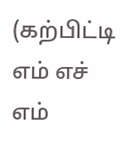(கற்பிட்டி எம் எச் எம்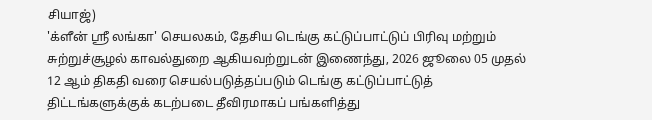சியாஜ்)
'க்ளீன் ஶ்ரீ லங்கா' செயலகம், தேசிய டெங்கு கட்டுப்பாட்டுப் பிரிவு மற்றும் சுற்றுச்சூழல் காவல்துறை ஆகியவற்றுடன் இணைந்து, 2026 ஜூலை 05 முதல் 12 ஆம் திகதி வரை செயல்படுத்தப்படும் டெங்கு கட்டுப்பாட்டுத் திட்டங்களுக்குக் கடற்படை தீவிரமாகப் பங்களித்து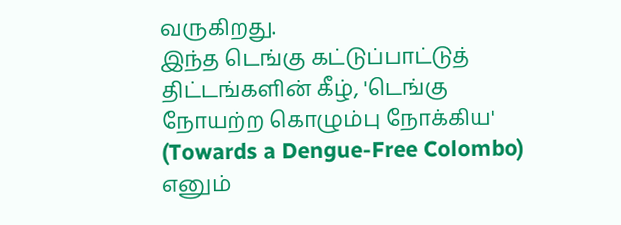வருகிறது.
இந்த டெங்கு கட்டுப்பாட்டுத் திட்டங்களின் கீழ், 'டெங்கு நோயற்ற கொழும்பு நோக்கிய' (Towards a Dengue-Free Colombo) எனும்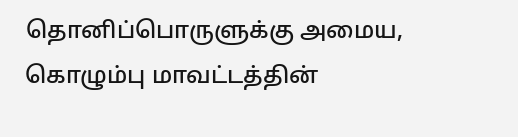தொனிப்பொருளுக்கு அமைய, கொழும்பு மாவட்டத்தின்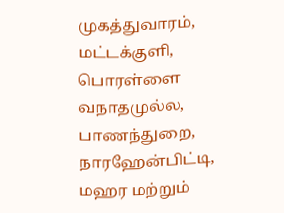முகத்துவாரம், மட்டக்குளி, பொரள்ளை வநாதமுல்ல, பாணந்துறை, நாரஹேன்பிட்டி, மஹர மற்றும்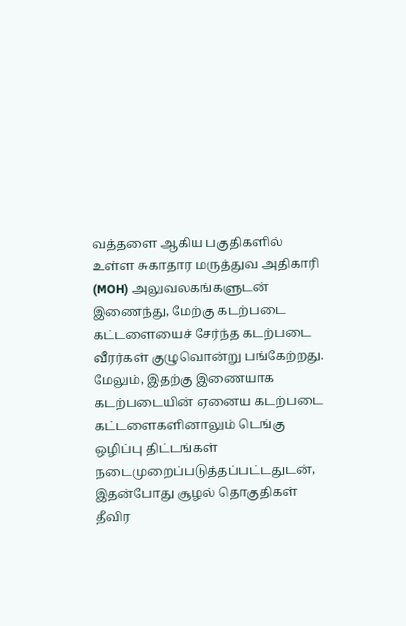வத்தளை ஆகிய பகுதிகளில் உள்ள சுகாதார மருத்துவ அதிகாரி (MOH) அலுவலகங்களுடன் இணைந்து, மேற்கு கடற்படை கட்டளையைச் சேர்ந்த கடற்படை வீரர்கள் குழுவொன்று பங்கேற்றது.
மேலும், இதற்கு இணையாக கடற்படையின் ஏனைய கடற்படை கட்டளைகளினாலும் டெங்கு ஒழிப்பு திட்டங்கள் நடைமுறைப்படுத்தப்பட்டதுடன், இதன்போது சூழல் தொகுதிகள் தீவிர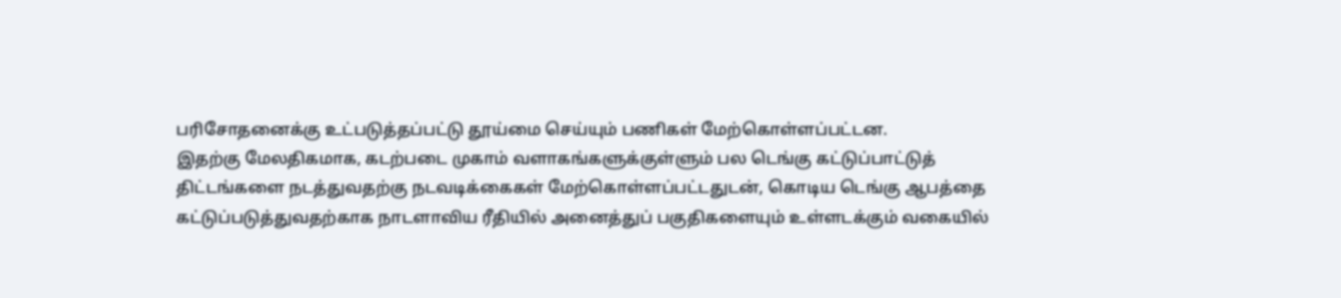பரிசோதனைக்கு உட்படுத்தப்பட்டு தூய்மை செய்யும் பணிகள் மேற்கொள்ளப்பட்டன.
இதற்கு மேலதிகமாக, கடற்படை முகாம் வளாகங்களுக்குள்ளும் பல டெங்கு கட்டுப்பாட்டுத் திட்டங்களை நடத்துவதற்கு நடவடிக்கைகள் மேற்கொள்ளப்பட்டதுடன், கொடிய டெங்கு ஆபத்தை கட்டுப்படுத்துவதற்காக நாடளாவிய ரீதியில் அனைத்துப் பகுதிகளையும் உள்ளடக்கும் வகையில்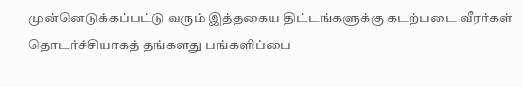முன்னெடுக்கப்பட்டு வரும் இத்தகைய திட்டங்களுக்கு கடற்படை வீரர்கள் தொடர்ச்சியாகத் தங்களது பங்களிப்பை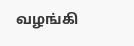வழங்கி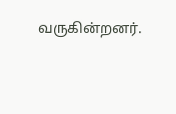வருகின்றனர்.